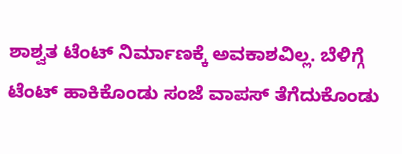ಶಾಶ್ವತ ಟೆಂಟ್ ನಿರ್ಮಾಣಕ್ಕೆ ಅವಕಾಶವಿಲ್ಲ. ಬೆಳಿಗ್ಗೆ ಟೆಂಟ್ ಹಾಕಿಕೊಂಡು ಸಂಜೆ ವಾಪಸ್ ತೆಗೆದುಕೊಂಡು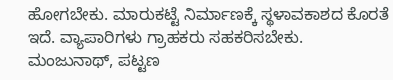ಹೋಗಬೇಕು. ಮಾರುಕಟ್ಟೆ ನಿರ್ಮಾಣಕ್ಕೆ ಸ್ಥಳಾವಕಾಶದ ಕೊರತೆ ಇದೆ. ವ್ಯಾಪಾರಿಗಳು ಗ್ರಾಹಕರು ಸಹಕರಿಸಬೇಕು.
ಮಂಜುನಾಥ್, ಪಟ್ಟಣ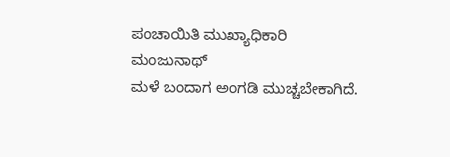ಪಂಚಾಯಿತಿ ಮುಖ್ಯಾಧಿಕಾರಿ
ಮಂಜುನಾಥ್
ಮಳೆ ಬಂದಾಗ ಅಂಗಡಿ ಮುಚ್ಚಬೇಕಾಗಿದೆ.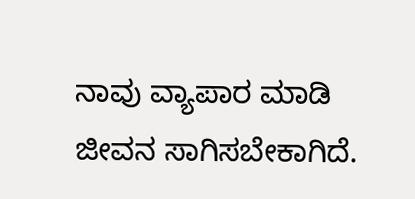ನಾವು ವ್ಯಾಪಾರ ಮಾಡಿ ಜೀವನ ಸಾಗಿಸಬೇಕಾಗಿದೆ.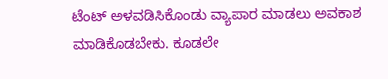ಟೆಂಟ್ ಅಳವಡಿಸಿಕೊಂಡು ವ್ಯಾಪಾರ ಮಾಡಲು ಅವಕಾಶ ಮಾಡಿಕೊಡಬೇಕು. ಕೂಡಲೇ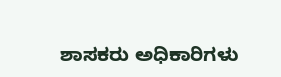ಶಾಸಕರು ಅಧಿಕಾರಿಗಳು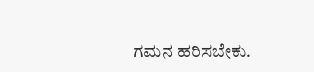ಗಮನ ಹರಿಸಬೇಕು.